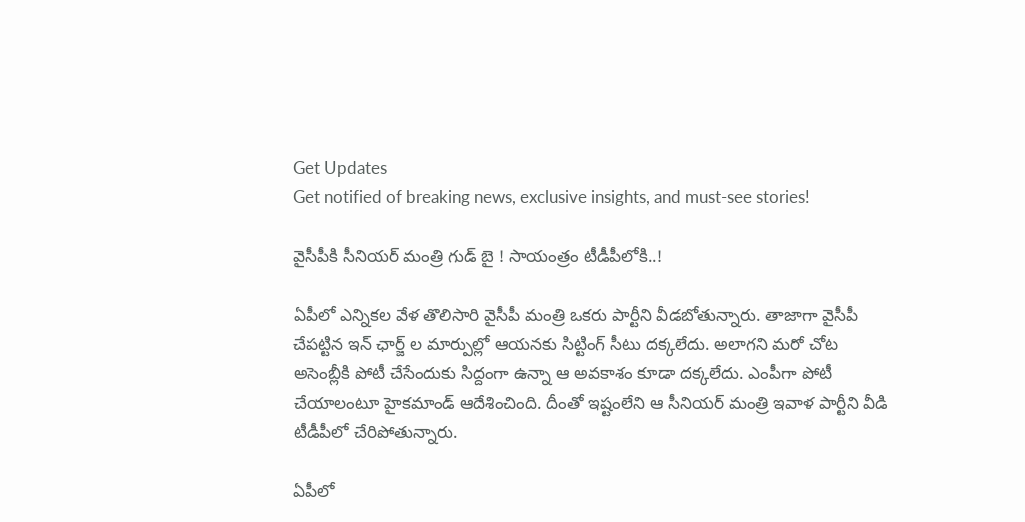Get Updates
Get notified of breaking news, exclusive insights, and must-see stories!

వైసీపీకి సీనియర్ మంత్రి గుడ్ బై ! సాయంత్రం టీడీపీలోకి..!

ఏపీలో ఎన్నికల వేళ తొలిసారి వైసీపీ మంత్రి ఒకరు పార్టీని వీడబోతున్నారు. తాజాగా వైసీపీ చేపట్టిన ఇన్ ఛార్జ్ ల మార్పుల్లో ఆయనకు సిట్టింగ్ సీటు దక్కలేదు. అలాగని మరో చోట అసెంబ్లీకి పోటీ చేసేందుకు సిద్దంగా ఉన్నా ఆ అవకాశం కూడా దక్కలేదు. ఎంపీగా పోటీ చేయాలంటూ హైకమాండ్ ఆదేశించింది. దీంతో ఇష్టంలేని ఆ సీనియర్ మంత్రి ఇవాళ పార్టీని వీడి టీడీపీలో చేరిపోతున్నారు.

ఏపీలో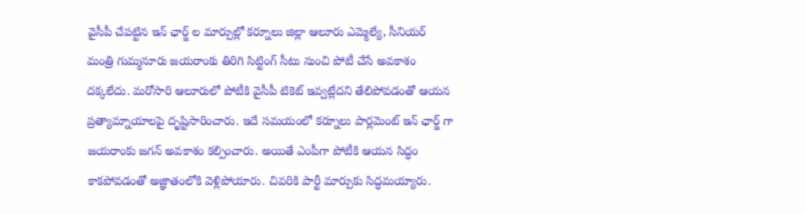వైసీపీ చేపట్టిన ఇన్ ఛార్జ్ ల మార్పుల్లో కర్నూలు జిల్లా ఆలూరు ఎమ్మెల్యే, సీనియర్ మంత్రి గుమ్మనూరు జయరాంకు తిరిగి సిట్టింగ్ సీటు నుంచి పోటీ చేసే అవకాశం దక్కలేదు. మరోసారి ఆలూరులో పోటీకి వైసీపీ టికెట్ ఇవ్వట్లేదని తేలిపోవడంతో ఆయన ప్రత్యామ్నాయాలపై దృష్టిసారించారు. ఇదే సమయంలో కర్నూలు పార్లమెంట్ ఇన్ ఛార్జ్ గా జయరాంకు జగన్ అవకాశం కల్పించారు. అయితే ఎంపీగా పోటీకి ఆయన సిద్ధం కాకపోవడంతో అజ్ఞాతంలోకి వెళ్లిపోయారు. చివరికి పార్టీ మార్పుకు సిద్ధమయ్యారు.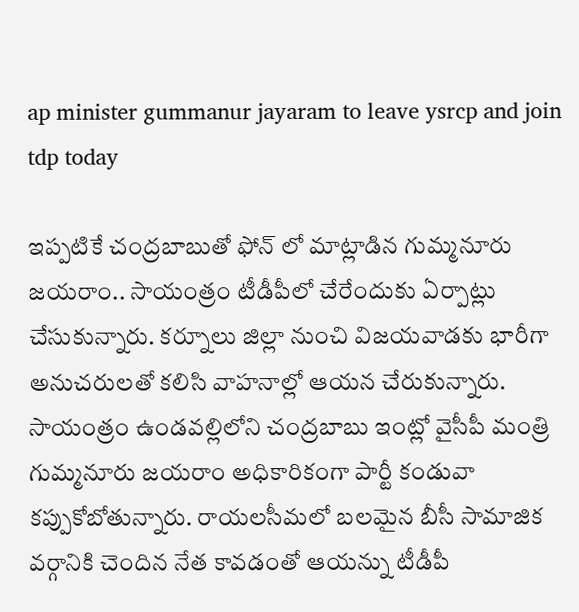ap minister gummanur jayaram to leave ysrcp and join tdp today

ఇప్పటికే చంద్రబాబుతో ఫోన్ లో మాట్లాడిన గుమ్మనూరు జయరాం.. సాయంత్రం టీడీపీలో చేరేందుకు ఏర్పాట్లు చేసుకున్నారు. కర్నూలు జిల్లా నుంచి విజయవాడకు భారీగా అనుచరులతో కలిసి వాహనాల్లో ఆయన చేరుకున్నారు. సాయంత్రం ఉండవల్లిలోని చంద్రబాబు ఇంట్లో వైసీపీ మంత్రి గుమ్మనూరు జయరాం అధికారికంగా పార్టీ కండువా కప్పుకోబోతున్నారు. రాయలసీమలో బలమైన బీసీ సామాజిక వర్గానికి చెందిన నేత కావడంతో ఆయన్ను టీడీపీ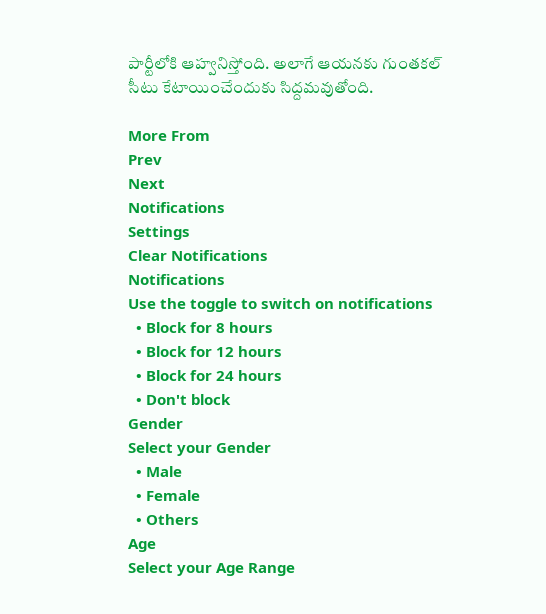పార్టీలోకి ఆహ్వనిస్తోంది. అలాగే ఆయనకు గుంతకల్ సీటు కేటాయించేందుకు సిద్దమవుతోంది.

More From
Prev
Next
Notifications
Settings
Clear Notifications
Notifications
Use the toggle to switch on notifications
  • Block for 8 hours
  • Block for 12 hours
  • Block for 24 hours
  • Don't block
Gender
Select your Gender
  • Male
  • Female
  • Others
Age
Select your Age Range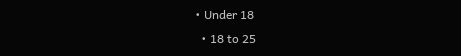• Under 18
  • 18 to 25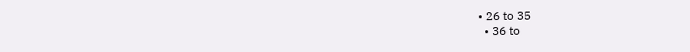• 26 to 35
  • 36 to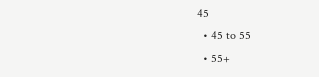45
  • 45 to 55
  • 55+